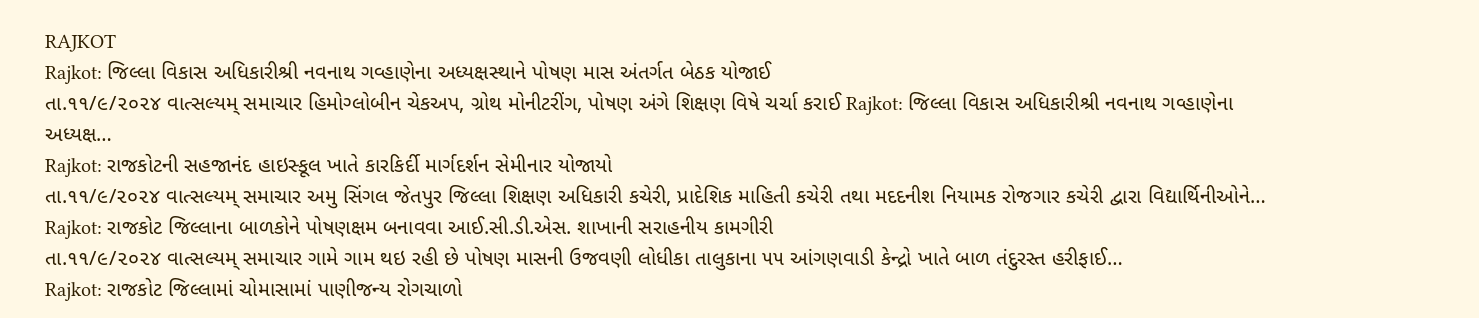RAJKOT
Rajkot: જિલ્લા વિકાસ અધિકારીશ્રી નવનાથ ગવ્હાણેના અધ્યક્ષસ્થાને પોષણ માસ અંતર્ગત બેઠક યોજાઈ
તા.૧૧/૯/૨૦૨૪ વાત્સલ્યમ્ સમાચાર હિમોગ્લોબીન ચેકઅપ, ગ્રોથ મોનીટરીંગ, પોષણ અંગે શિક્ષણ વિષે ચર્ચા કરાઈ Rajkot: જિલ્લા વિકાસ અધિકારીશ્રી નવનાથ ગવ્હાણેના અધ્યક્ષ…
Rajkot: રાજકોટની સહજાનંદ હાઇસ્કૂલ ખાતે કારકિર્દી માર્ગદર્શન સેમીનાર યોજાયો
તા.૧૧/૯/૨૦૨૪ વાત્સલ્યમ્ સમાચાર અમુ સિંગલ જેતપુર જિલ્લા શિક્ષણ અધિકારી કચેરી, પ્રાદેશિક માહિતી કચેરી તથા મદદનીશ નિયામક રોજગાર કચેરી દ્વારા વિદ્યાર્થિનીઓને…
Rajkot: રાજકોટ જિલ્લાના બાળકોને પોષણક્ષમ બનાવવા આઈ.સી.ડી.એસ. શાખાની સરાહનીય કામગીરી
તા.૧૧/૯/૨૦૨૪ વાત્સલ્યમ્ સમાચાર ગામે ગામ થઇ રહી છે પોષણ માસની ઉજવણી લોધીકા તાલુકાના ૫૫ આંગણવાડી કેન્દ્રો ખાતે બાળ તંદુરસ્ત હરીફાઈ…
Rajkot: રાજકોટ જિલ્લામાં ચોમાસામાં પાણીજન્ય રોગચાળો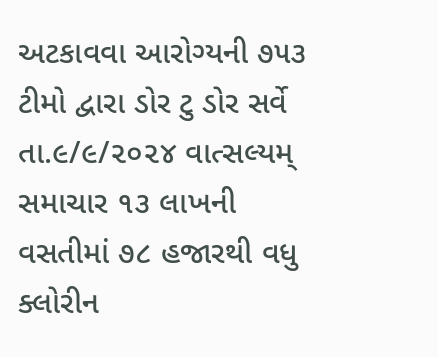અટકાવવા આરોગ્યની ૭૫૩ ટીમો દ્વારા ડોર ટુ ડોર સર્વે
તા.૯/૯/૨૦૨૪ વાત્સલ્યમ્ સમાચાર ૧૩ લાખની વસતીમાં ૭૮ હજારથી વધુ ક્લોરીન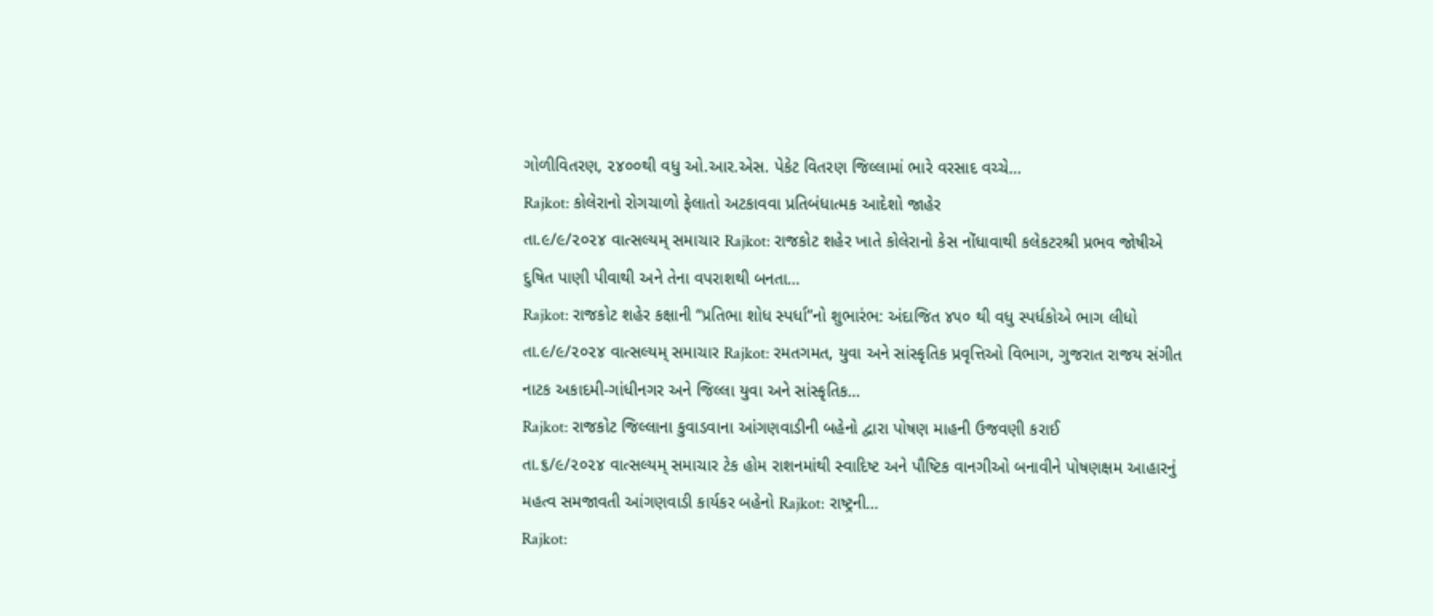ગોળીવિતરણ, ૨૪૦૦થી વધુ ઓ.આર.એસ. પેકેટ વિતરણ જિલ્લામાં ભારે વરસાદ વચ્ચે…
Rajkot: કોલેરાનો રોગચાળો ફેલાતો અટકાવવા પ્રતિબંધાત્મક આદેશો જાહેર
તા.૯/૯/૨૦૨૪ વાત્સલ્યમ્ સમાચાર Rajkot: રાજકોટ શહેર ખાતે કોલેરાનો કેસ નોંધાવાથી કલેકટરશ્રી પ્રભવ જોષીએ દુષિત પાણી પીવાથી અને તેના વપરાશથી બનતા…
Rajkot: રાજકોટ શહેર કક્ષાની “પ્રતિભા શોધ સ્પર્ધા”નો શુભારંભ: અંદાજિત ૪૫૦ થી વધુ સ્પર્ધકોએ ભાગ લીધો
તા.૯/૯/૨૦૨૪ વાત્સલ્યમ્ સમાચાર Rajkot: રમતગમત, યુવા અને સાંસ્કૃતિક પ્રવૃત્તિઓ વિભાગ, ગુજરાત રાજય સંગીત નાટક અકાદમી-ગાંધીનગર અને જિલ્લા યુવા અને સાંસ્કૃતિક…
Rajkot: રાજકોટ જિલ્લાના કુવાડવાના આંગણવાડીની બહેનો દ્વારા પોષણ માહની ઉજવણી કરાઈ
તા.૬/૯/૨૦૨૪ વાત્સલ્યમ્ સમાચાર ટેક હોમ રાશનમાંથી સ્વાદિષ્ટ અને પૌષ્ટિક વાનગીઓ બનાવીને પોષણક્ષમ આહારનું મહત્વ સમજાવતી આંગણવાડી કાર્યકર બહેનો Rajkot: રાષ્ટ્રની…
Rajkot: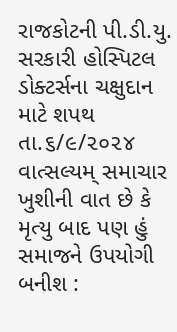રાજકોટની પી.ડી.યુ. સરકારી હોસ્પિટલ ડોક્ટર્સના ચક્ષુદાન માટે શપથ
તા.૬/૯/૨૦૨૪ વાત્સલ્યમ્ સમાચાર ખુશીની વાત છે કે મૃત્યુ બાદ પણ હું સમાજને ઉપયોગી બનીશ :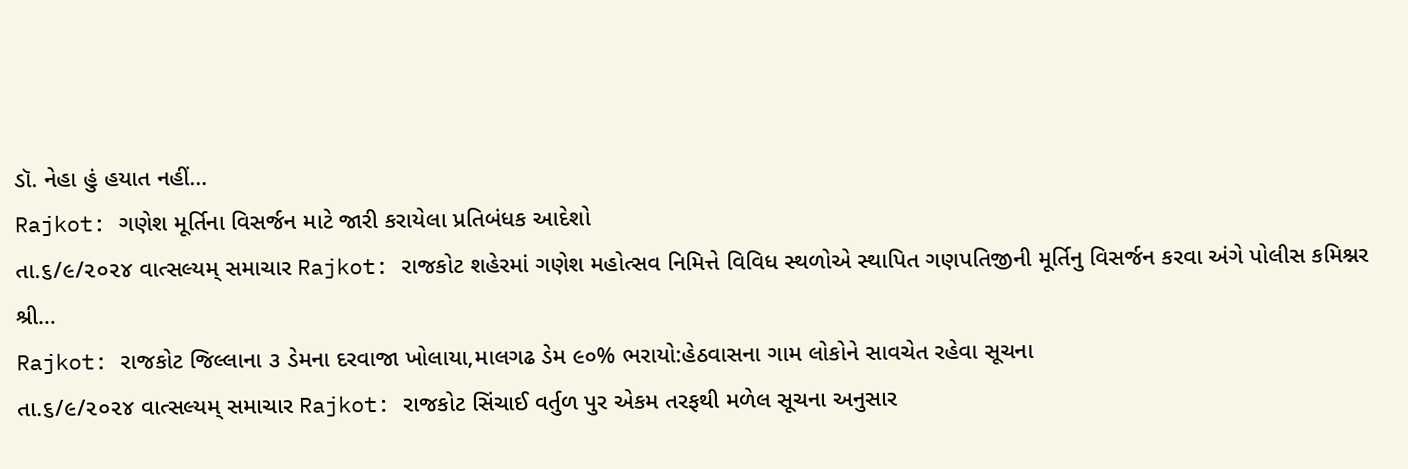ડૉ. નેહા હું હયાત નહીં…
Rajkot: ગણેશ મૂર્તિના વિસર્જન માટે જારી કરાયેલા પ્રતિબંધક આદેશો
તા.૬/૯/૨૦૨૪ વાત્સલ્યમ્ સમાચાર Rajkot: રાજકોટ શહેરમાં ગણેશ મહોત્સવ નિમિત્તે વિવિધ સ્થળોએ સ્થાપિત ગણપતિજીની મૂર્તિનુ વિસર્જન કરવા અંગે પોલીસ કમિશ્નર શ્રી…
Rajkot: રાજકોટ જિલ્લાના ૩ ડેમના દરવાજા ખોલાયા,માલગઢ ડેમ ૯૦% ભરાયો:હેઠવાસના ગામ લોકોને સાવચેત રહેવા સૂચના
તા.૬/૯/૨૦૨૪ વાત્સલ્યમ્ સમાચાર Rajkot: રાજકોટ સિંચાઈ વર્તુળ પુર એકમ તરફથી મળેલ સૂચના અનુસાર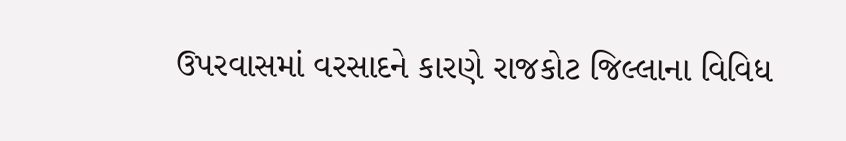ઉપરવાસમાં વરસાદને કારણે રાજકોટ જિલ્લાના વિવિધ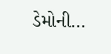ડેમોની…